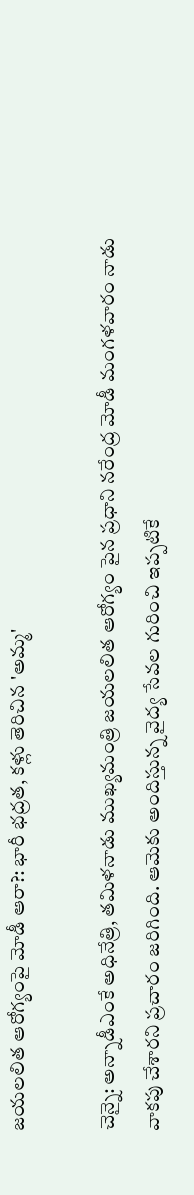జయలలిత ఆరోగ్యంపై మోడీ ఆరా?: భారీ భద్రత, కళ్లు తెరిచిన 'అమ్మ'

చెన్నై: అన్నాడీఎంకే అధినేత్రి, తమిళనాడు ముఖ్యమంత్రి జయలలిత ఆరోగ్యం పైన ప్రధాని నరేంద్ర మోడీ మంగళవారం నాడు వాకపు చేశారని ప్రచారం జరిగింది. ఆమెకు అందిస్తున్న వైద్య సేవల గురించి ఇప్పటికే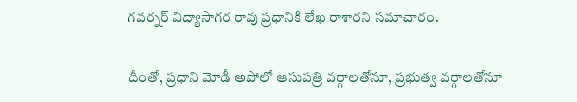గవర్నర్ విద్యాసాగర రావు ప్రధానికి లేఖ రాశారని సమాచారం.

దీంతో, ప్రధాని మోడీ అపోలో ఆసుపత్రి వర్గాలతోనూ, ప్రభుత్వ వర్గాలతోనూ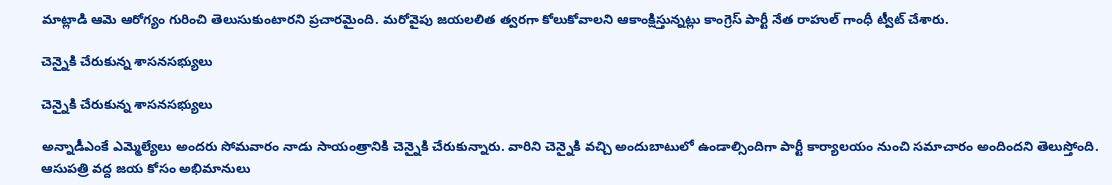మాట్లాడి ఆమె ఆరోగ్యం గురించి తెలుసుకుంటారని ప్రచారమైంది. మరోవైపు జయలలిత త్వరగా కోలుకోవాలని ఆకాంక్షిస్తున్నట్లు కాంగ్రెస్‌ పార్టీ నేత రాహుల్ గాంధీ ట్వీట్‌ చేశారు.

చెన్నైకి చేరుకున్న శాసనసభ్యులు

చెన్నైకి చేరుకున్న శాసనసభ్యులు

అన్నాడీఎంకే ఎమ్మెల్యేలు అందరు సోమవారం నాడు సాయంత్రానికి చెన్నైకి చేరుకున్నారు. వారిని చెన్నైకి వచ్చి అందుబాటులో ఉండాల్సిందిగా పార్టీ కార్యాలయం నుంచి సమాచారం అందిందని తెలుస్తోంది. ఆసుపత్రి వద్ద జయ కోసం అభిమానులు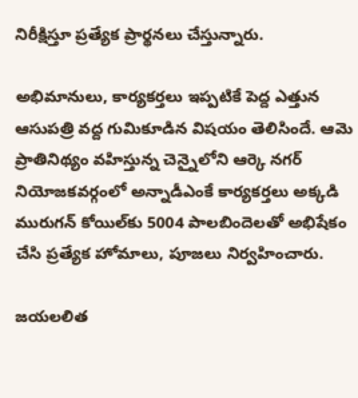నిరీక్షిస్తూ ప్రత్యేక ప్రార్థనలు చేస్తున్నారు.

అభిమానులు, కార్యకర్తలు ఇప్పటికే పెద్ద ఎత్తున ఆసుపత్రి వద్ద గుమికూడిన విషయం తెలిసిందే. ఆమె ప్రాతినిథ్యం వహిస్తున్న చెన్నైలోని ఆర్కె నగర్‌ నియోజకవర్గంలో అన్నాడీఎంకే కార్యకర్తలు అక్కడి మురుగన్‌ కోయిల్‌కు 5004 పాలబిందెలతో అభిషేకం చేసి ప్రత్యేక హోమాలు, పూజలు నిర్వహించారు.

జయలలిత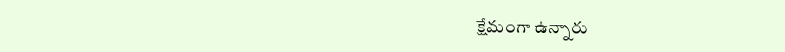క్షేమంగా ఉన్నారు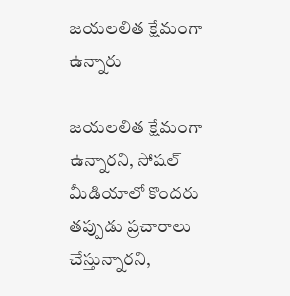జయలలిత క్షేమంగా ఉన్నారు

జయలలిత క్షేమంగా ఉన్నారని, సోషల్ మీడియాలో కొందరు తప్పుడు ప్రచారాలు చేస్తున్నారని,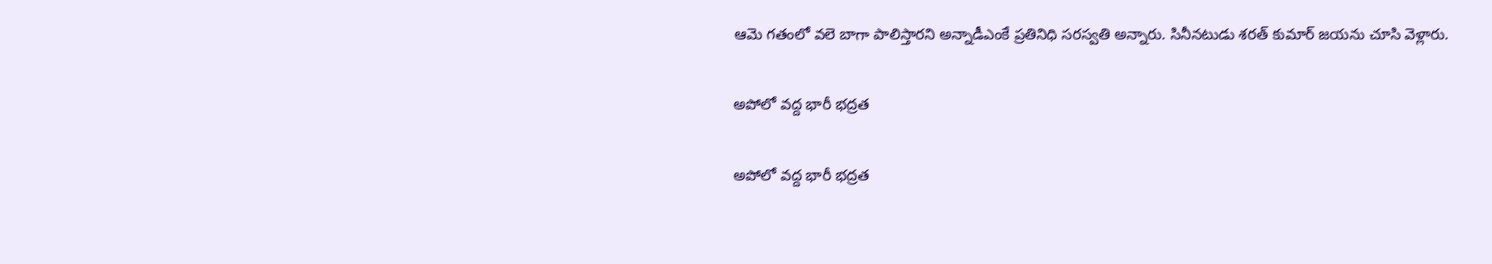ఆమె గతంలో వలె బాగా పాలిస్తారని అన్నాడీఎంకే ప్రతినిధి సరస్వతి అన్నారు. సినీనటుడు శరత్ కుమార్ జయను చూసి వెళ్లారు.

అపోలో వద్ద భారీ భద్రత

అపోలో వద్ద భారీ భద్రత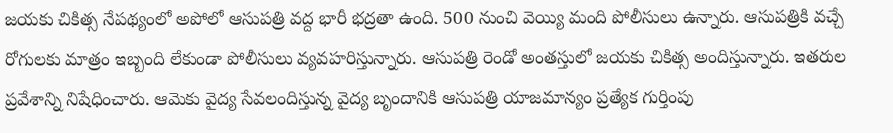జయకు చికిత్స నేపథ్యంలో అపోలో ఆసుపత్రి వద్ద భారీ భద్రతా ఉంది. 500 నుంచి వెయ్యి మంది పోలీసులు ఉన్నారు. ఆసుపత్రికి వచ్చే రోగులకు మాత్రం ఇబ్బంది లేకుండా పోలీసులు వ్యవహరిస్తున్నారు. ఆసుపత్రి రెండో అంతస్తులో జయకు చికిత్స అందిస్తున్నారు. ఇతరుల ప్రవేశాన్ని నిషేధించారు. ఆమెకు వైద్య సేవలందిస్తున్న వైద్య బృందానికి ఆసుపత్రి యాజమాన్యం ప్రత్యేక గుర్తింపు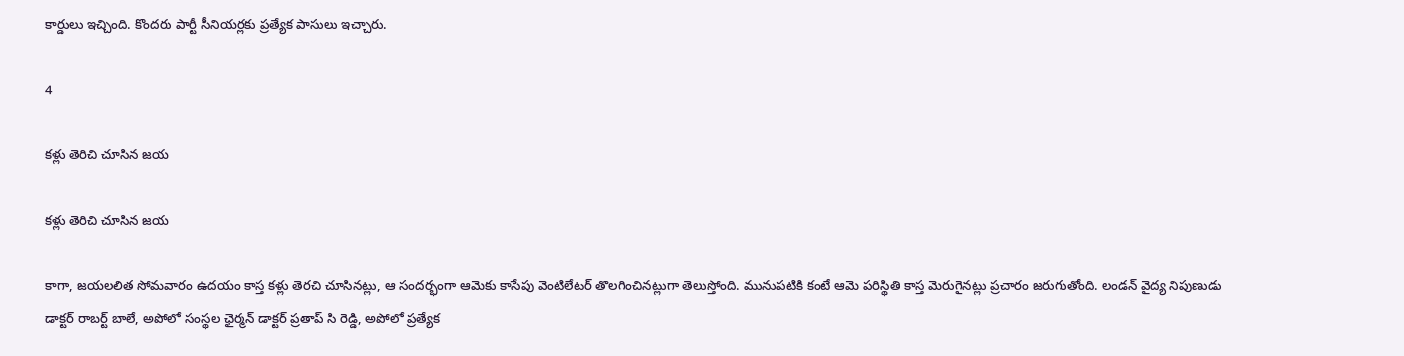కార్డులు ఇచ్చింది. కొందరు పార్టీ సీనియర్లకు ప్రత్యేక పాసులు ఇచ్చారు.

4

కళ్లు తెరిచి చూసిన జయ

కళ్లు తెరిచి చూసిన జయ

కాగా, జయలలిత సోమవారం ఉదయం కాస్త కళ్లు తెరచి చూసినట్లు, ఆ సందర్భంగా ఆమెకు కాసేపు వెంటిలేటర్‌ తొలగించినట్లుగా తెలుస్తోంది. మునుపటికి కంటే ఆమె పరిస్థితి కాస్త మెరుగైనట్లు ప్రచారం జరుగుతోంది. లండన్‌ వైద్య నిపుణుడు డాక్టర్‌ రాబర్ట్‌ బాలే, అపోలో సంస్థల ఛైర్మన్‌ డాక్టర్‌ ప్రతాప్‌ సి రెడ్డి, అపోలో ప్రత్యేక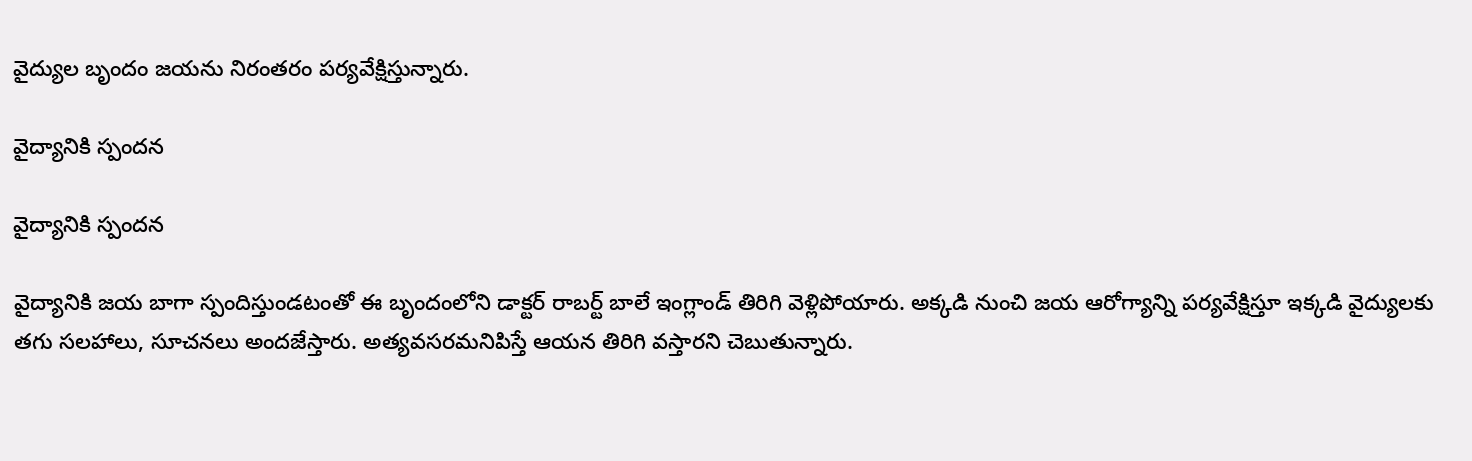వైద్యుల బృందం జయను నిరంతరం పర్యవేక్షిస్తున్నారు.

వైద్యానికి స్పందన

వైద్యానికి స్పందన

వైద్యానికి జయ బాగా స్పందిస్తుండటంతో ఈ బృందంలోని డాక్టర్‌ రాబర్ట్‌ బాలే ఇంగ్లాండ్‌ తిరిగి వెళ్లిపోయారు. అక్కడి నుంచి జయ ఆరోగ్యాన్ని పర్యవేక్షిస్తూ ఇక్కడి వైద్యులకు తగు సలహాలు, సూచనలు అందజేస్తారు. అత్యవసరమనిపిస్తే ఆయన తిరిగి వస్తారని చెబుతున్నారు.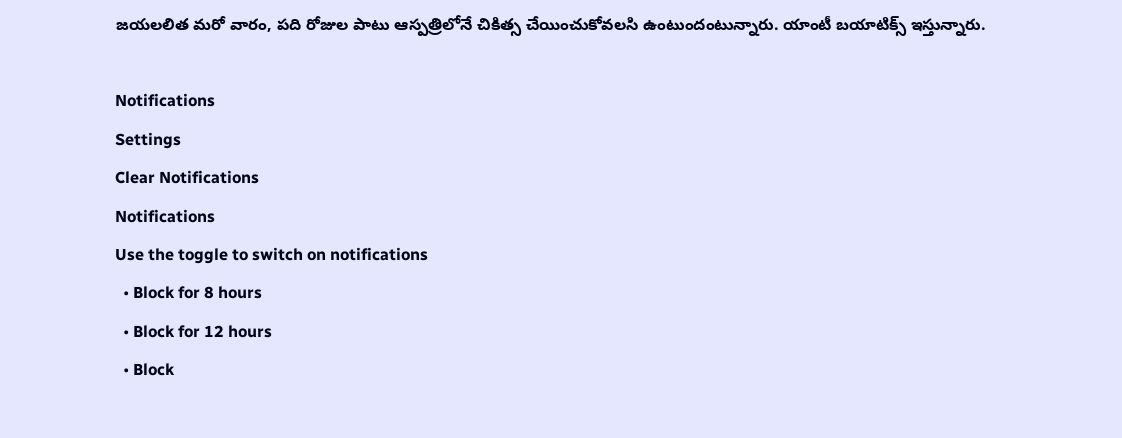జయలలిత మరో వారం, పది రోజుల పాటు ఆస్పత్రిలోనే చికిత్స చేయించుకోవలసి ఉంటుందంటున్నారు. యాంటీ బయాటిక్స్‌ ఇస్తున్నారు.

Notifications
Settings
Clear Notifications
Notifications
Use the toggle to switch on notifications
  • Block for 8 hours
  • Block for 12 hours
  • Block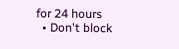for 24 hours
  • Don't block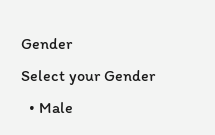Gender
Select your Gender
  • Male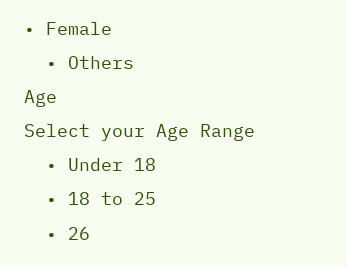• Female
  • Others
Age
Select your Age Range
  • Under 18
  • 18 to 25
  • 26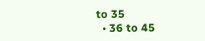to 35
  • 36 to 45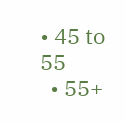• 45 to 55
  • 55+